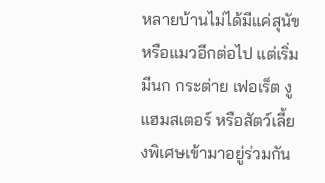หลายบ้านไม่ได้มีแค่สุนัขหรือแมวอีกต่อไป แต่เริ่มมีนก กระต่าย เฟอเร็ต งู แฮมสเตอร์ หรือสัตว์เลี้ยงพิเศษเข้ามาอยู่ร่วมกัน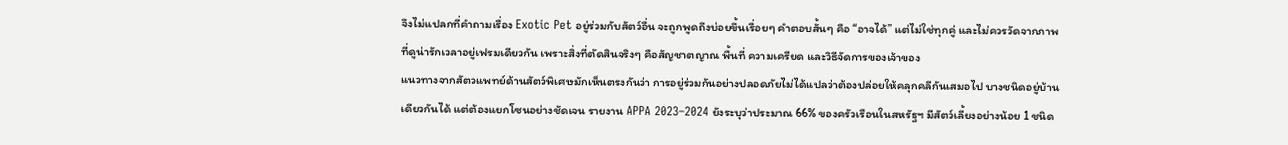จึงไม่แปลกที่คำถามเรื่อง Exotic Pet อยู่ร่วมกับสัตว์อื่น จะถูกพูดถึงบ่อยขึ้นเรื่อยๆ คำตอบสั้นๆ คือ “อาจได้” แต่ไม่ใช่ทุกคู่ และไม่ควรวัดจากภาพที่ดูน่ารักเวลาอยู่เฟรมเดียวกัน เพราะสิ่งที่ตัดสินจริงๆ คือสัญชาตญาณ พื้นที่ ความเครียด และวิธีจัดการของเจ้าของ
แนวทางจากสัตวแพทย์ด้านสัตว์พิเศษมักเห็นตรงกันว่า การอยู่ร่วมกันอย่างปลอดภัยไม่ได้แปลว่าต้องปล่อยให้คลุกคลีกันเสมอไป บางชนิดอยู่บ้านเดียวกันได้ แต่ต้องแยกโซนอย่างชัดเจน รายงาน APPA 2023–2024 ยังระบุว่าประมาณ 66% ของครัวเรือนในสหรัฐฯ มีสัตว์เลี้ยงอย่างน้อย 1 ชนิด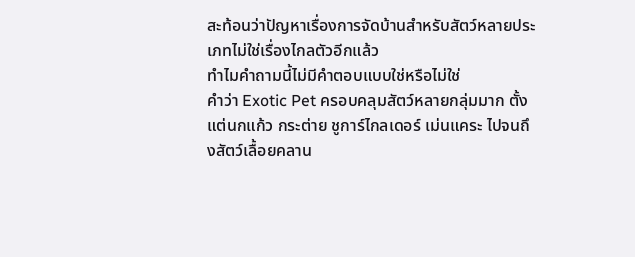สะท้อนว่าปัญหาเรื่องการจัดบ้านสำหรับสัตว์หลายประเภทไม่ใช่เรื่องไกลตัวอีกแล้ว
ทำไมคำถามนี้ไม่มีคำตอบแบบใช่หรือไม่ใช่
คำว่า Exotic Pet ครอบคลุมสัตว์หลายกลุ่มมาก ตั้งแต่นกแก้ว กระต่าย ชูการ์ไกลเดอร์ เม่นแคระ ไปจนถึงสัตว์เลื้อยคลาน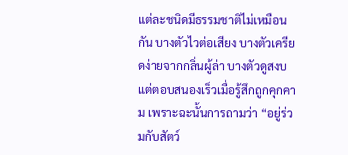แต่ละชนิดมีธรรมชาติไม่เหมือนกัน บางตัวไวต่อเสียง บางตัวเครียดง่ายจากกลิ่นผู้ล่า บางตัวดูสงบแต่ตอบสนองเร็วเมื่อรู้สึกถูกคุกคาม เพราะฉะนั้นการถามว่า “อยู่ร่วมกับสัตว์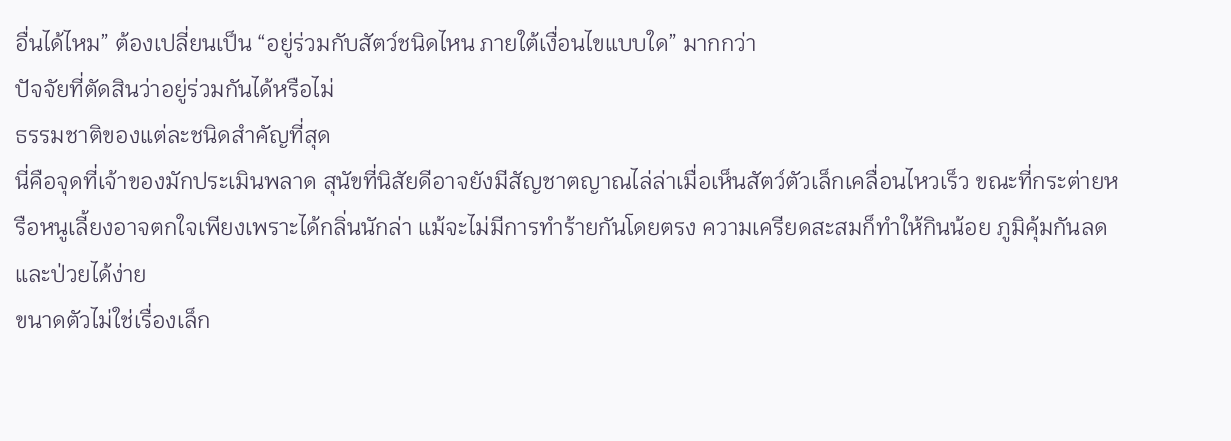อื่นได้ไหม” ต้องเปลี่ยนเป็น “อยู่ร่วมกับสัตว์ชนิดไหน ภายใต้เงื่อนไขแบบใด” มากกว่า
ปัจจัยที่ตัดสินว่าอยู่ร่วมกันได้หรือไม่
ธรรมชาติของแต่ละชนิดสำคัญที่สุด
นี่คือจุดที่เจ้าของมักประเมินพลาด สุนัขที่นิสัยดีอาจยังมีสัญชาตญาณไล่ล่าเมื่อเห็นสัตว์ตัวเล็กเคลื่อนไหวเร็ว ขณะที่กระต่ายหรือหนูเลี้ยงอาจตกใจเพียงเพราะได้กลิ่นนักล่า แม้จะไม่มีการทำร้ายกันโดยตรง ความเครียดสะสมก็ทำให้กินน้อย ภูมิคุ้มกันลด และป่วยได้ง่าย
ขนาดตัวไม่ใช่เรื่องเล็ก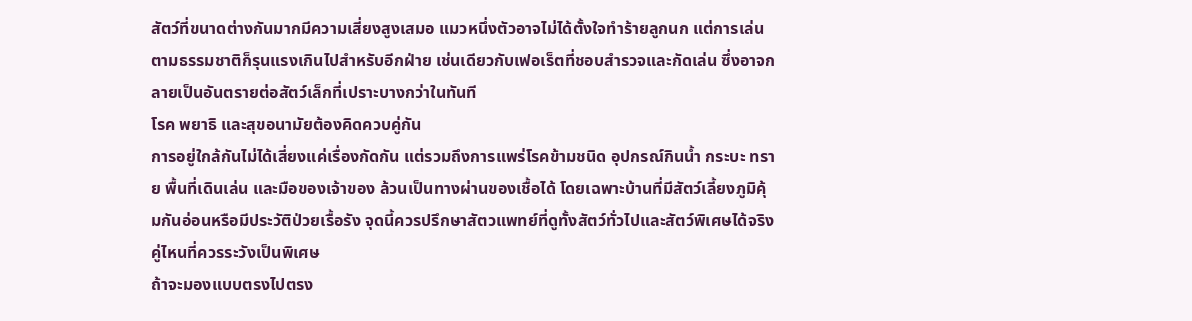สัตว์ที่ขนาดต่างกันมากมีความเสี่ยงสูงเสมอ แมวหนึ่งตัวอาจไม่ได้ตั้งใจทำร้ายลูกนก แต่การเล่นตามธรรมชาติก็รุนแรงเกินไปสำหรับอีกฝ่าย เช่นเดียวกับเฟอเร็ตที่ชอบสำรวจและกัดเล่น ซึ่งอาจกลายเป็นอันตรายต่อสัตว์เล็กที่เปราะบางกว่าในทันที
โรค พยาธิ และสุขอนามัยต้องคิดควบคู่กัน
การอยู่ใกล้กันไม่ได้เสี่ยงแค่เรื่องกัดกัน แต่รวมถึงการแพร่โรคข้ามชนิด อุปกรณ์กินน้ำ กระบะ ทราย พื้นที่เดินเล่น และมือของเจ้าของ ล้วนเป็นทางผ่านของเชื้อได้ โดยเฉพาะบ้านที่มีสัตว์เลี้ยงภูมิคุ้มกันอ่อนหรือมีประวัติป่วยเรื้อรัง จุดนี้ควรปรึกษาสัตวแพทย์ที่ดูทั้งสัตว์ทั่วไปและสัตว์พิเศษได้จริง
คู่ไหนที่ควรระวังเป็นพิเศษ
ถ้าจะมองแบบตรงไปตรง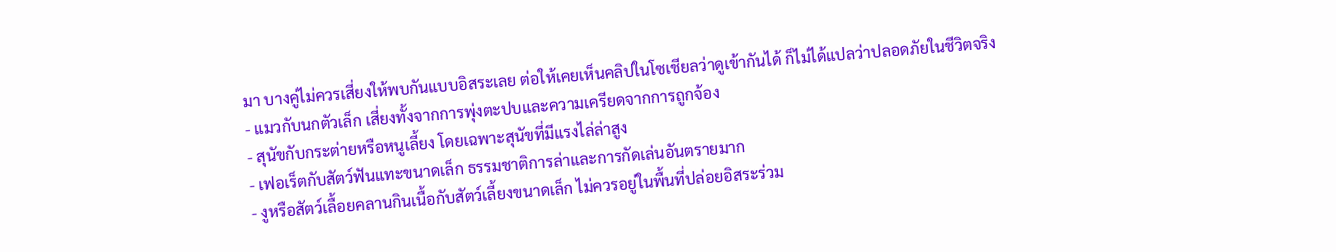มา บางคู่ไม่ควรเสี่ยงให้พบกันแบบอิสระเลย ต่อให้เคยเห็นคลิปในโซเชียลว่าดูเข้ากันได้ ก็ไม่ได้แปลว่าปลอดภัยในชีวิตจริง
- แมวกับนกตัวเล็ก เสี่ยงทั้งจากการพุ่งตะปบและความเครียดจากการถูกจ้อง
- สุนัขกับกระต่ายหรือหนูเลี้ยง โดยเฉพาะสุนัขที่มีแรงไล่ล่าสูง
- เฟอเร็ตกับสัตว์ฟันแทะขนาดเล็ก ธรรมชาติการล่าและการกัดเล่นอันตรายมาก
- งูหรือสัตว์เลื้อยคลานกินเนื้อกับสัตว์เลี้ยงขนาดเล็ก ไม่ควรอยู่ในพื้นที่ปล่อยอิสระร่วม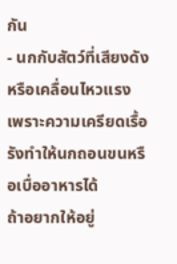กัน
- นกกับสัตว์ที่เสียงดังหรือเคลื่อนไหวแรง เพราะความเครียดเรื้อรังทำให้นกถอนขนหรือเบื่ออาหารได้
ถ้าอยากให้อยู่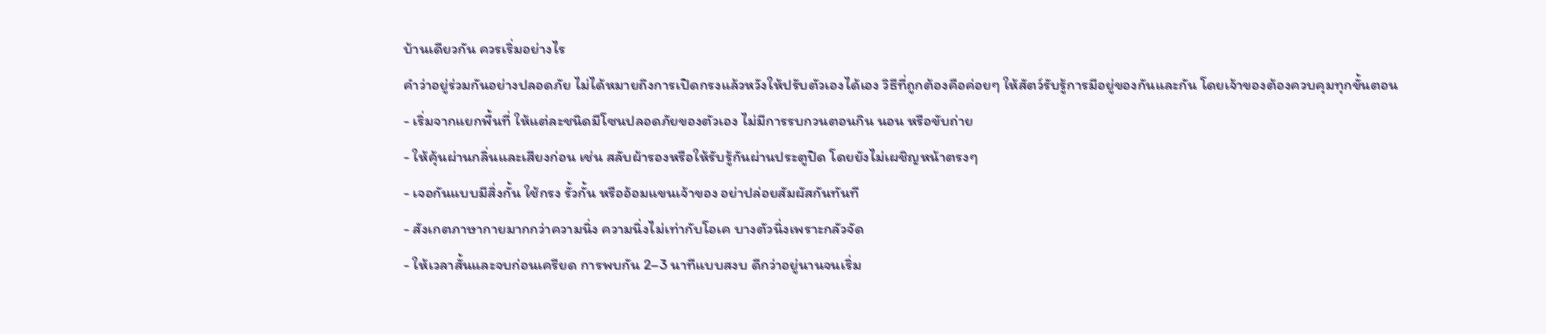บ้านเดียวกัน ควรเริ่มอย่างไร
คำว่าอยู่ร่วมกันอย่างปลอดภัย ไม่ได้หมายถึงการเปิดกรงแล้วหวังให้ปรับตัวเองได้เอง วิธีที่ถูกต้องคือค่อยๆ ให้สัตว์รับรู้การมีอยู่ของกันและกัน โดยเจ้าของต้องควบคุมทุกขั้นตอน
- เริ่มจากแยกพื้นที่ ให้แต่ละชนิดมีโซนปลอดภัยของตัวเอง ไม่มีการรบกวนตอนกิน นอน หรือขับถ่าย
- ให้คุ้นผ่านกลิ่นและเสียงก่อน เช่น สลับผ้ารองหรือให้รับรู้กันผ่านประตูปิด โดยยังไม่เผชิญหน้าตรงๆ
- เจอกันแบบมีสิ่งกั้น ใช้กรง รั้วกั้น หรืออ้อมแขนเจ้าของ อย่าปล่อยสัมผัสกันทันที
- สังเกตภาษากายมากกว่าความนิ่ง ความนิ่งไม่เท่ากับโอเค บางตัวนิ่งเพราะกลัวจัด
- ให้เวลาสั้นและจบก่อนเครียด การพบกัน 2–3 นาทีแบบสงบ ดีกว่าอยู่นานจนเริ่ม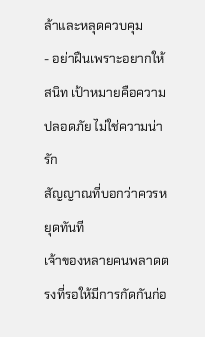ล้าและหลุดควบคุม
- อย่าฝืนเพราะอยากให้สนิท เป้าหมายคือความปลอดภัย ไม่ใช่ความน่ารัก
สัญญาณที่บอกว่าควรหยุดทันที
เจ้าของหลายคนพลาดตรงที่รอให้มีการกัดกันก่อ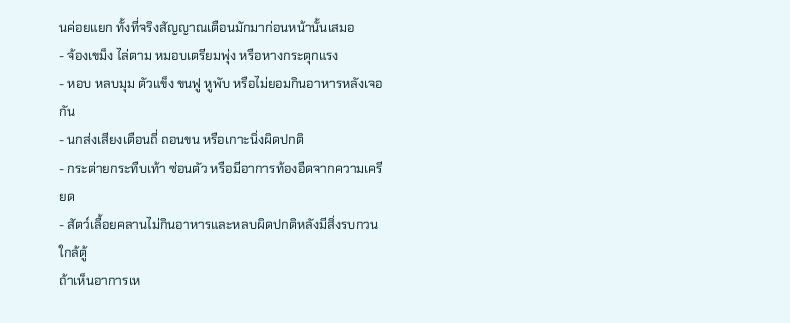นค่อยแยก ทั้งที่จริงสัญญาณเตือนมักมาก่อนหน้านั้นเสมอ
- จ้องเขม็ง ไล่ตาม หมอบเตรียมพุ่ง หรือหางกระตุกแรง
- หอบ หลบมุม ตัวแข็ง ขนฟู หูพับ หรือไม่ยอมกินอาหารหลังเจอกัน
- นกส่งเสียงเตือนถี่ ถอนขน หรือเกาะนิ่งผิดปกติ
- กระต่ายกระทืบเท้า ซ่อนตัว หรือมีอาการท้องอืดจากความเครียด
- สัตว์เลื้อยคลานไม่กินอาหารและหลบผิดปกติหลังมีสิ่งรบกวนใกล้ตู้
ถ้าเห็นอาการเห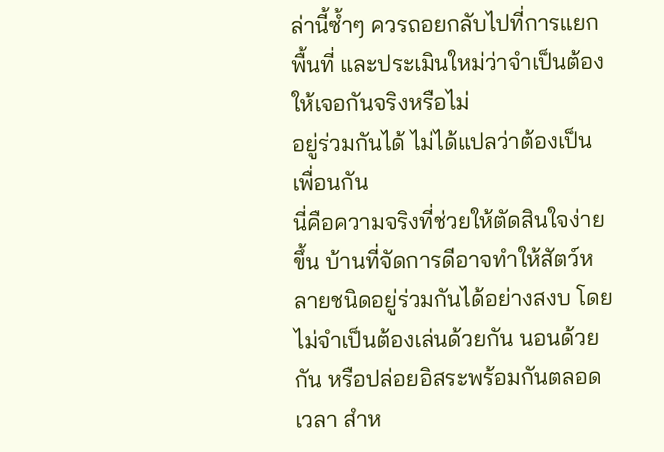ล่านี้ซ้ำๆ ควรถอยกลับไปที่การแยกพื้นที่ และประเมินใหม่ว่าจำเป็นต้องให้เจอกันจริงหรือไม่
อยู่ร่วมกันได้ ไม่ได้แปลว่าต้องเป็นเพื่อนกัน
นี่คือความจริงที่ช่วยให้ตัดสินใจง่ายขึ้น บ้านที่จัดการดีอาจทำให้สัตว์หลายชนิดอยู่ร่วมกันได้อย่างสงบ โดยไม่จำเป็นต้องเล่นด้วยกัน นอนด้วยกัน หรือปล่อยอิสระพร้อมกันตลอดเวลา สำห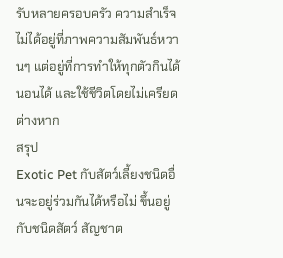รับหลายครอบครัว ความสำเร็จไม่ได้อยู่ที่ภาพความสัมพันธ์หวานๆ แต่อยู่ที่การทำให้ทุกตัวกินได้ นอนได้ และใช้ชีวิตโดยไม่เครียดต่างหาก
สรุป
Exotic Pet กับสัตว์เลี้ยงชนิดอื่นจะอยู่ร่วมกันได้หรือไม่ ขึ้นอยู่กับชนิดสัตว์ สัญชาต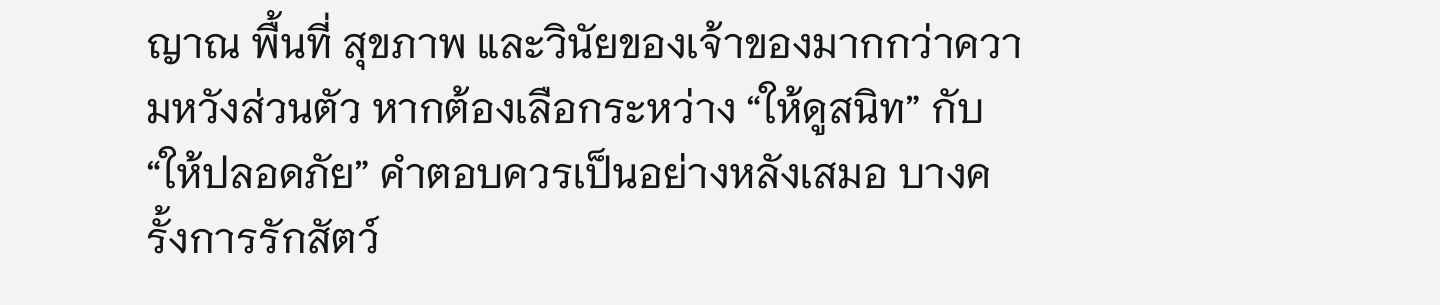ญาณ พื้นที่ สุขภาพ และวินัยของเจ้าของมากกว่าความหวังส่วนตัว หากต้องเลือกระหว่าง “ให้ดูสนิท” กับ “ให้ปลอดภัย” คำตอบควรเป็นอย่างหลังเสมอ บางครั้งการรักสัตว์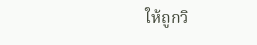ให้ถูกวิ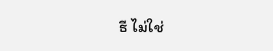ธี ไม่ใช่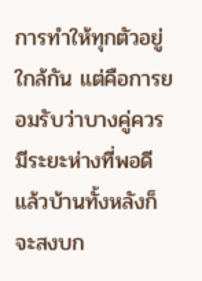การทำให้ทุกตัวอยู่ใกล้กัน แต่คือการยอมรับว่าบางคู่ควรมีระยะห่างที่พอดี แล้วบ้านทั้งหลังก็จะสงบก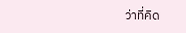ว่าที่คิด